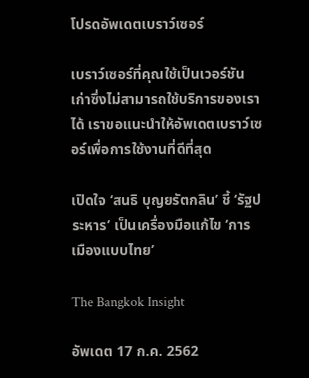โปรดอัพเดตเบราว์เซอร์

เบราว์เซอร์ที่คุณใช้เป็นเวอร์ชันเก่าซึ่งไม่สามารถใช้บริการของเราได้ เราขอแนะนำให้อัพเดตเบราว์เซอร์เพื่อการใช้งานที่ดีที่สุด

เปิดใจ ‘สนธิ บุญยรัตกลิน’ ชี้ ‘รัฐประหาร’ เป็นเครื่องมือแก้ไข ‘การเมืองแบบไทย’

The Bangkok Insight

อัพเดต 17 ก.ค. 2562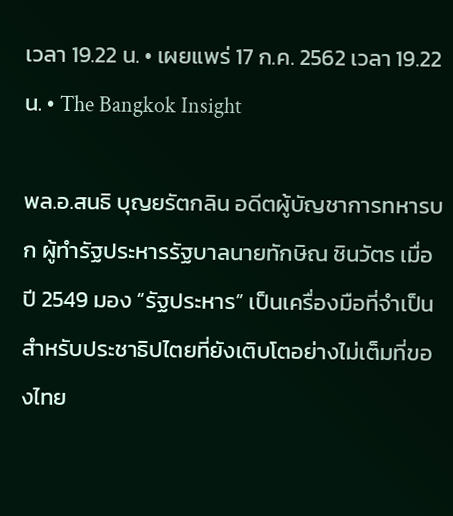เวลา 19.22 น. • เผยแพร่ 17 ก.ค. 2562 เวลา 19.22 น. • The Bangkok Insight

พล.อ.สนธิ บุญยรัตกลิน อดีตผู้บัญชาการทหารบก ผู้ทำรัฐประหารรัฐบาลนายทักษิณ ชินวัตร เมื่อปี 2549 มอง “รัฐประหาร” เป็นเครื่องมือที่จำเป็นสำหรับประชาธิปไตยที่ยังเติบโตอย่างไม่เต็มที่ของไทย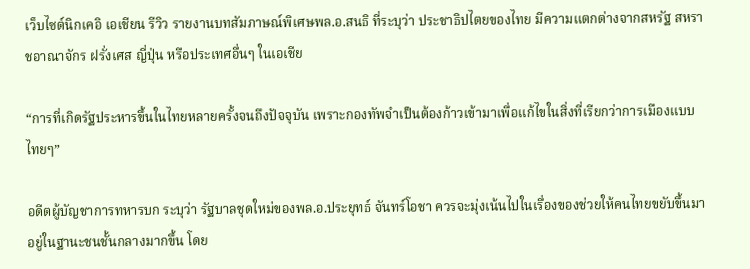เว็บไซต์นิกเคอิ เอเชียน รีวิว รายงานบทสัมภาษณ์พิเศษพล.อ.สนธิ ที่ระบุว่า ประชาธิปไตยของไทย มีความแตกต่างจากสหรัฐ สหราชอาณาจักร ฝรั่งเศส ญี่ปุ่น หรือประเทศอื่นๆ ในเอเชีย

“การที่เกิดรัฐประหารขึ้นในไทยหลายครั้งจนถึงปัจจุบัน เพราะกองทัพจำเป็นต้องก้าวเข้ามาเพื่อแก้ไขในสิ่งที่เรียกว่าการเมืองแบบไทยๆ”

อดีตผู้บัญชาการทหารบก ระบุว่า รัฐบาลชุดใหม่ของพล.อ.ประยุทธ์ จันทร์โอชา ควรจะมุ่งเน้นไปในเรื่องของช่วยให้คนไทยขยับขึ้นมาอยู่ในฐานะชนชั้นกลางมากขึ้น โดย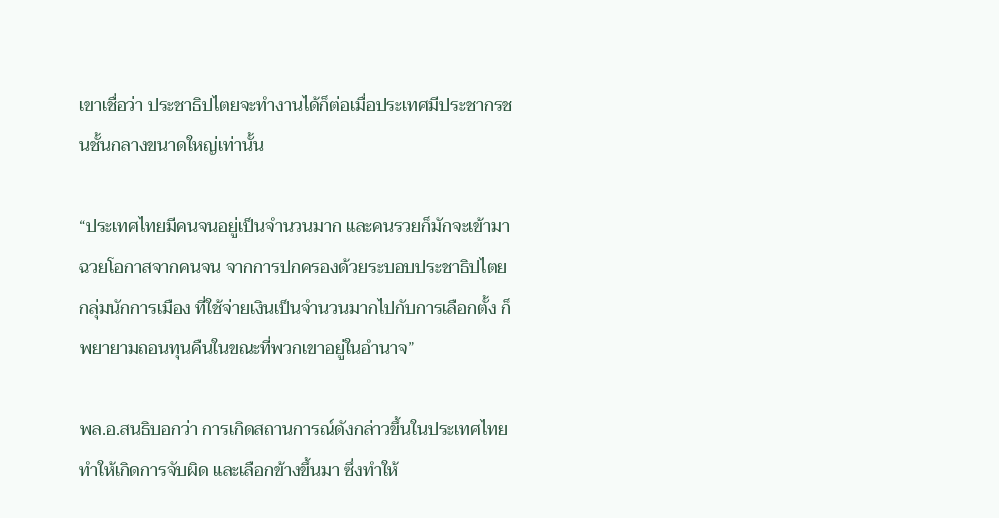เขาเชื่อว่า ประชาธิปไตยจะทำงานได้ก็ต่อเมื่อประเทศมีประชากรชนชั้นกลางขนาดใหญ่เท่านั้น

“ประเทศไทยมีคนจนอยู่เป็นจำนวนมาก และคนรวยก็มักจะเข้ามาฉวยโอกาสจากคนจน จากการปกครองด้วยระบอบประชาธิปไตย กลุ่มนักการเมือง ที่ใช้จ่ายเงินเป็นจำนวนมากไปกับการเลือกตั้ง ก็พยายามถอนทุนคืนในขณะที่พวกเขาอยู่ในอำนาจ”

พล.อ.สนธิบอกว่า การเกิดสถานการณ์ดังกล่าวขึ้นในประเทศไทย ทำให้เกิดการจับผิด และเลือกข้างขึ้นมา ซึ่งทำให้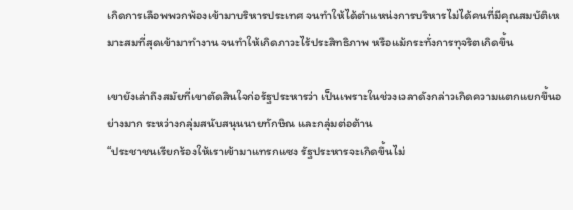เกิดการเลือพพวกพ้องเข้ามาบริหารประเทศ จนทำให้ได้ตำแหน่งการบริหารไม่ได้คนที่มีคุณสมบัติเหมาะสมที่สุดเข้ามาทำงาน จนทำให้เกิดภาวะไร้ประสิทธิภาพ หรือแม้กระทั่งการทุจริตเกิดขึ้น

เขายังเล่าถึงสมัยที่เขาตัดสินใจก่อรัฐประหารว่า เป็นเพราะในช่วงเวลาดังกล่าวเกิดความแตกแยกขึ้นอย่างมาก ระหว่างกลุ่มสนับสนุนนายทักษิณ และกลุ่มต่อต้าน
“ประชาชนเรียกร้องให้เราเข้ามาแทรกแซง รัฐประหารจะเกิดขึ้นไม่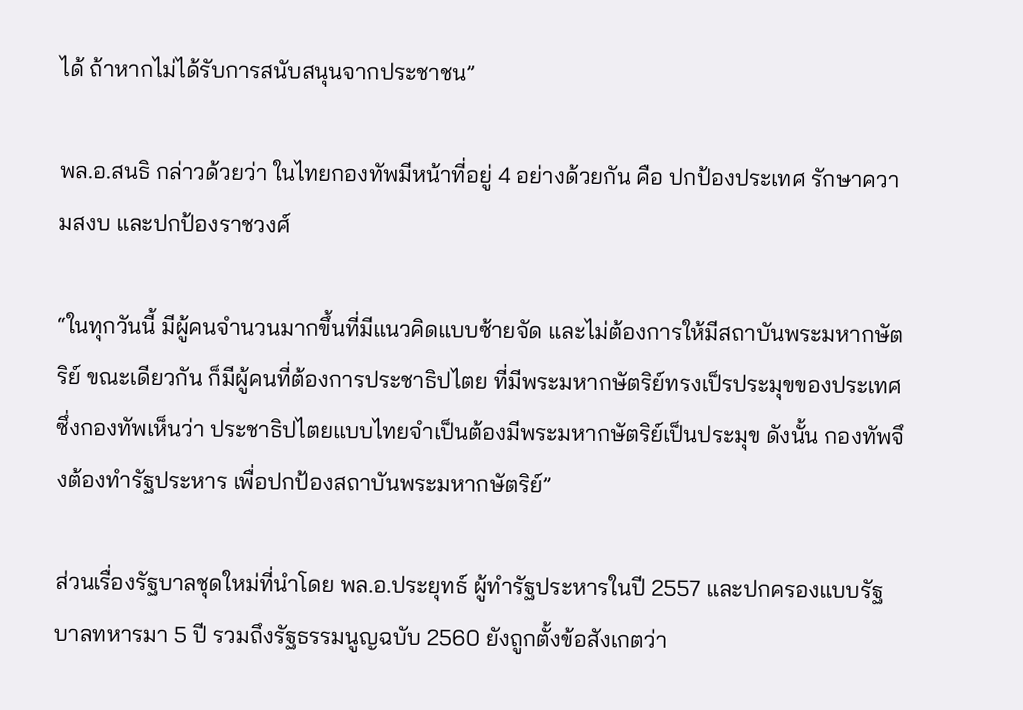ได้ ถ้าหากไม่ได้รับการสนับสนุนจากประชาชน”

พล.อ.สนธิ กล่าวด้วยว่า ในไทยกองทัพมีหน้าที่อยู่ 4 อย่างด้วยกัน คือ ปกป้องประเทศ รักษาความสงบ และปกป้องราชวงศ์

“ในทุกวันนี้ มีผู้คนจำนวนมากขึ้นที่มีแนวคิดแบบซ้ายจัด และไม่ต้องการให้มีสถาบันพระมหากษัตริย์ ขณะเดียวกัน ก็มีผู้คนที่ต้องการประชาธิปไตย ที่มีพระมหากษัตริย์ทรงเป็รประมุขของประเทศ ซึ่งกองทัพเห็นว่า ประชาธิปไตยแบบไทยจำเป็นต้องมีพระมหากษัตริย์เป็นประมุข ดังนั้น กองทัพจึงต้องทำรัฐประหาร เพื่อปกป้องสถาบันพระมหากษัตริย์”

ส่วนเรื่องรัฐบาลชุดใหม่ที่นำโดย พล.อ.ประยุทธ์ ผู้ทำรัฐประหารในปี 2557 และปกครองแบบรัฐบาลทหารมา 5 ปี รวมถึงรัฐธรรมนูญฉบับ 2560 ยังถูกตั้งข้อสังเกตว่า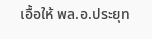เอื้อให้ พล.อ.ประยุท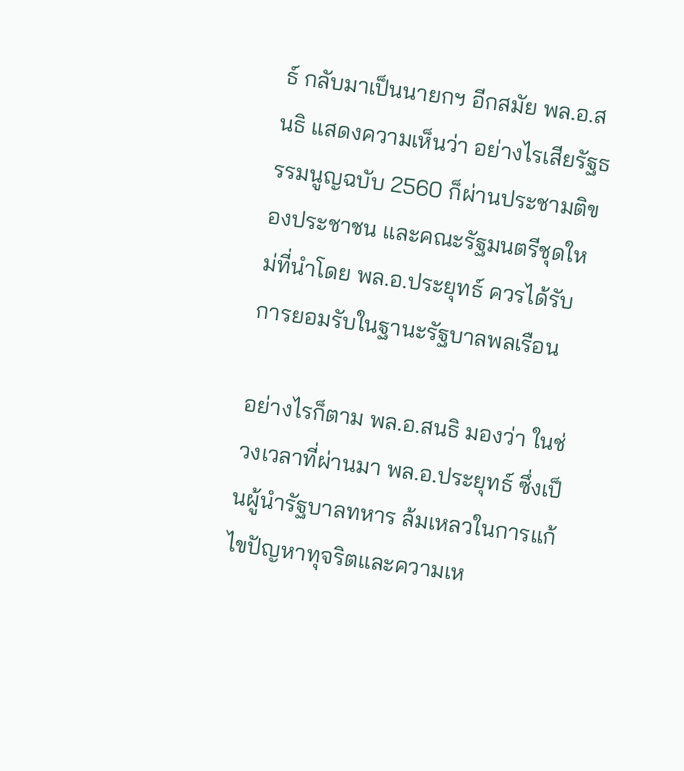ธ์ กลับมาเป็นนายกฯ อีกสมัย พล.อ.สนธิ แสดงความเห็นว่า อย่างไรเสียรัฐธรรมนูญฉบับ 2560 ก็ผ่านประชามติของประชาชน และคณะรัฐมนตรีชุดใหม่ที่นำโดย พล.อ.ประยุทธ์ ควรได้รับการยอมรับในฐานะรัฐบาลพลเรือน

อย่างไรก็ตาม พล.อ.สนธิ มองว่า ในช่วงเวลาที่ผ่านมา พล.อ.ประยุทธ์ ซึ่งเป็นผู้นำรัฐบาลทหาร ล้มเหลวในการแก้ไขปัญหาทุจริตและความเห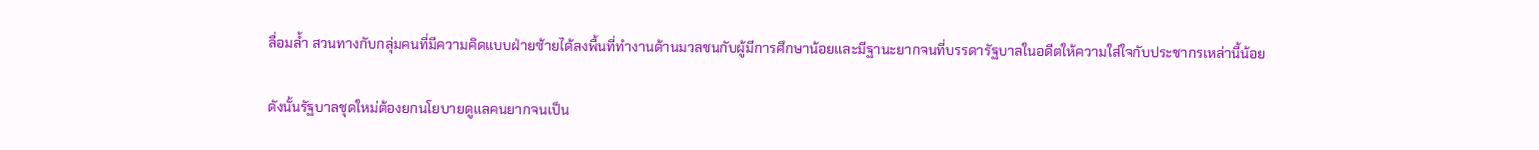ลื่อมล้ำ สวนทางกับกลุ่มคนที่มีความคิดแบบฝ่ายซ้ายได้ลงพื้นที่ทำงานด้านมวลชนกับผู้มีการศึกษาน้อยและมีฐานะยากจนที่บรรดารัฐบาลในอดีตให้ความใส่ใจกับประชากรเหล่านี้น้อย

ดังนั้นรัฐบาลชุดใหม่ต้องยกนโยบายดูแลคนยากจนเป็น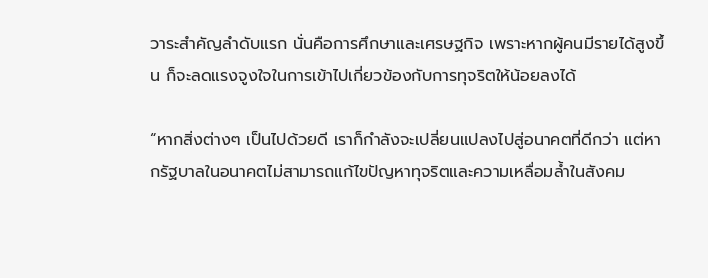วาระสำคัญลำดับแรก นั่นคือการศึกษาและเศรษฐกิจ เพราะหากผู้คนมีรายได้สูงขึ้น ก็จะลดแรงจูงใจในการเข้าไปเกี่ยวข้องกับการทุจริตให้น้อยลงได้

“หากสิ่งต่างๆ เป็นไปด้วยดี เราก็กำลังจะเปลี่ยนแปลงไปสู่อนาคตที่ดีกว่า แต่หากรัฐบาลในอนาคตไม่สามารถแก้ไขปัญหาทุจริตและความเหลื่อมล้ำในสังคม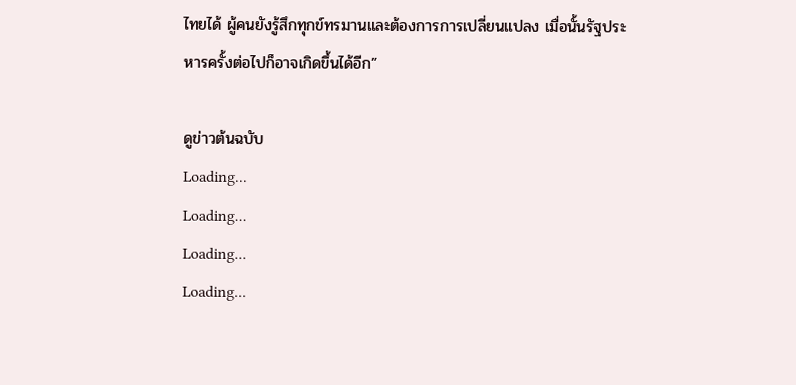ไทยได้ ผู้คนยังรู้สึกทุกข์ทรมานและต้องการการเปลี่ยนแปลง เมื่อนั้นรัฐประหารครั้งต่อไปก็อาจเกิดขึ้นได้อีก”

ดูข่าวต้นฉบับ
Loading...
Loading...
Loading...
Loading...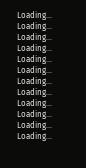Loading...
Loading...
Loading...
Loading...
Loading...
Loading...
Loading...
Loading...
Loading...
Loading...
Loading...
Loading...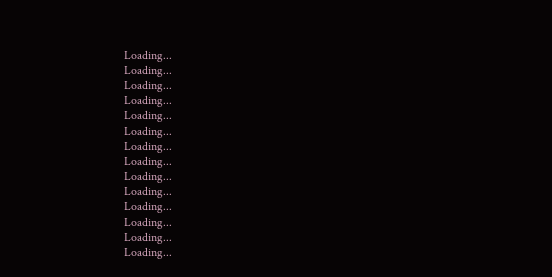Loading...
Loading...
Loading...
Loading...
Loading...
Loading...
Loading...
Loading...
Loading...
Loading...
Loading...
Loading...
Loading...
Loading...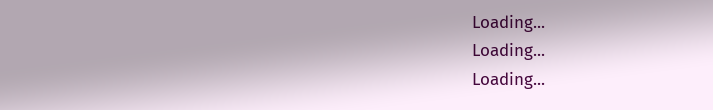Loading...
Loading...
Loading...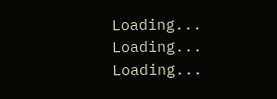Loading...
Loading...
Loading...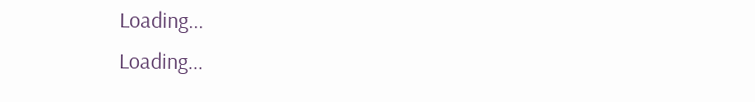Loading...
Loading...